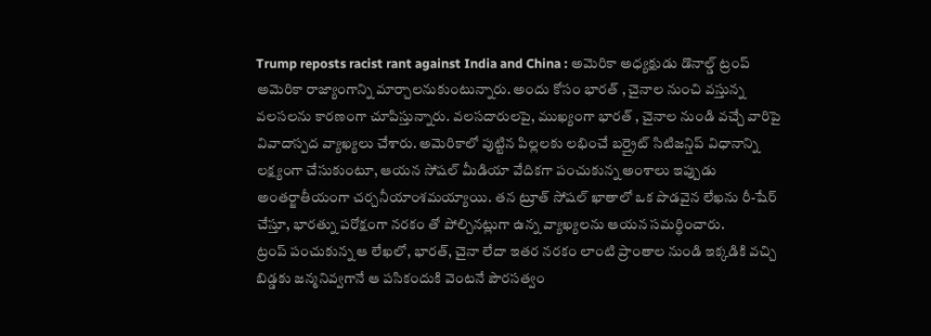Trump reposts racist rant against India and China : అమెరికా అధ్యక్షుడు డొనాల్డ్ ట్రంప్ అమెరికా రాజ్యాంగాన్ని మార్చాలనుకుంటున్నారు. అందు కోసం భారత్ , చైనాల నుంచి వస్తున్న వలసలను కారణంగా చూపిస్తున్నారు. వలసదారులపై, ముఖ్యంగా భారత్ , చైనాల నుండి వచ్చే వారిపై వివాదాస్పద వ్యాఖ్యలు చేశారు. అమెరికాలో పుట్టిన పిల్లలకు లభించే బర్త్రైట్ సిటిజన్షిప్ విధానాన్ని లక్ష్యంగా చేసుకుంటూ, ఆయన సోషల్ మీడియా వేదికగా పంచుకున్న అంశాలు ఇప్పుడు అంతర్జాతీయంగా చర్చనీయాంశమయ్యాయి. తన ట్రూత్ సోషల్ ఖాతాలో ఒక పొడవైన లేఖను రీ-షేర్ చేస్తూ, భారత్ను పరోక్షంగా నరకం తో పోల్చినట్లుగా ఉన్న వ్యాఖ్యలను ఆయన సమర్థించారు.
ట్రంప్ పంచుకున్న ఆ లేఖలో, భారత్, చైనా లేదా ఇతర నరకం లాంటి ప్రాంతాల నుండి ఇక్కడికి వచ్చి బిడ్డకు జన్మనివ్వగానే ఆ పసికందుకి వెంటనే పౌరసత్వం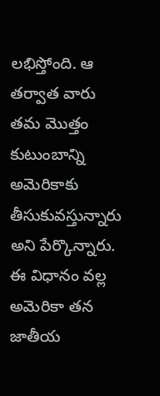లభిస్తోంది. ఆ తర్వాత వారు తమ మొత్తం కుటుంబాన్ని అమెరికాకు తీసుకువస్తున్నారు అని పేర్కొన్నారు. ఈ విధానం వల్ల అమెరికా తన జాతీయ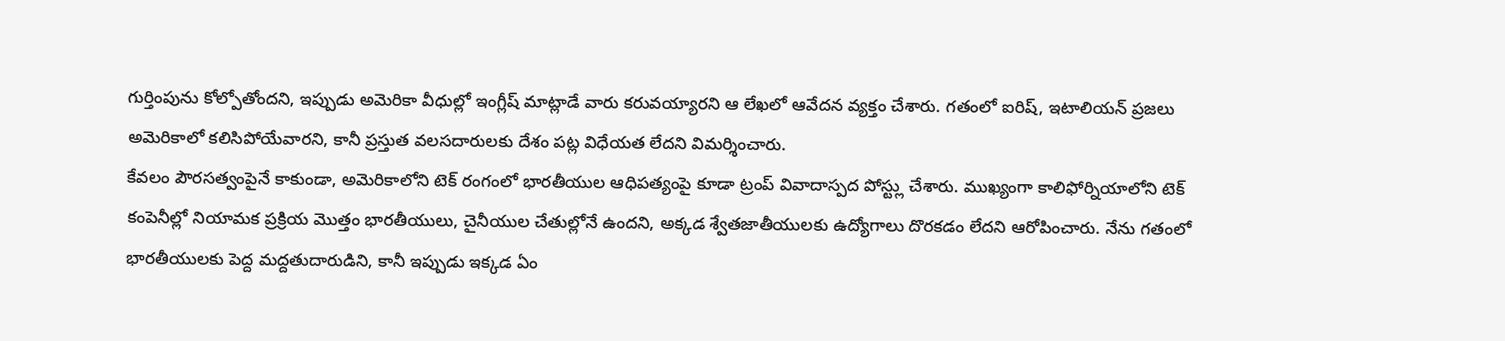గుర్తింపును కోల్పోతోందని, ఇప్పుడు అమెరికా వీధుల్లో ఇంగ్లీష్ మాట్లాడే వారు కరువయ్యారని ఆ లేఖలో ఆవేదన వ్యక్తం చేశారు. గతంలో ఐరిష్, ఇటాలియన్ ప్రజలు అమెరికాలో కలిసిపోయేవారని, కానీ ప్రస్తుత వలసదారులకు దేశం పట్ల విధేయత లేదని విమర్శించారు.
కేవలం పౌరసత్వంపైనే కాకుండా, అమెరికాలోని టెక్ రంగంలో భారతీయుల ఆధిపత్యంపై కూడా ట్రంప్ వివాదాస్పద పోస్ట్లు చేశారు. ముఖ్యంగా కాలిఫోర్నియాలోని టెక్ కంపెనీల్లో నియామక ప్రక్రియ మొత్తం భారతీయులు, చైనీయుల చేతుల్లోనే ఉందని, అక్కడ శ్వేతజాతీయులకు ఉద్యోగాలు దొరకడం లేదని ఆరోపించారు. నేను గతంలో భారతీయులకు పెద్ద మద్దతుదారుడిని, కానీ ఇప్పుడు ఇక్కడ ఏం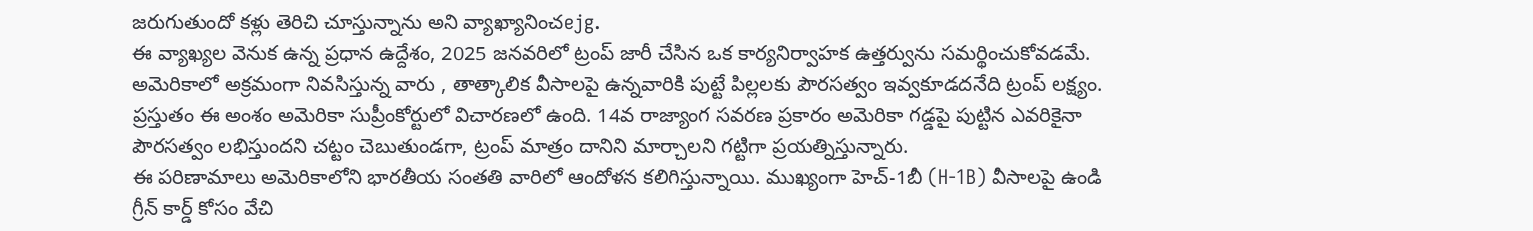జరుగుతుందో కళ్లు తెరిచి చూస్తున్నాను అని వ్యాఖ్యానించejg.
ఈ వ్యాఖ్యల వెనుక ఉన్న ప్రధాన ఉద్దేశం, 2025 జనవరిలో ట్రంప్ జారీ చేసిన ఒక కార్యనిర్వాహక ఉత్తర్వును సమర్థించుకోవడమే. అమెరికాలో అక్రమంగా నివసిస్తున్న వారు , తాత్కాలిక వీసాలపై ఉన్నవారికి పుట్టే పిల్లలకు పౌరసత్వం ఇవ్వకూడదనేది ట్రంప్ లక్ష్యం. ప్రస్తుతం ఈ అంశం అమెరికా సుప్రీంకోర్టులో విచారణలో ఉంది. 14వ రాజ్యాంగ సవరణ ప్రకారం అమెరికా గడ్డపై పుట్టిన ఎవరికైనా పౌరసత్వం లభిస్తుందని చట్టం చెబుతుండగా, ట్రంప్ మాత్రం దానిని మార్చాలని గట్టిగా ప్రయత్నిస్తున్నారు.
ఈ పరిణామాలు అమెరికాలోని భారతీయ సంతతి వారిలో ఆందోళన కలిగిస్తున్నాయి. ముఖ్యంగా హెచ్-1బీ (H-1B) వీసాలపై ఉండి గ్రీన్ కార్డ్ కోసం వేచి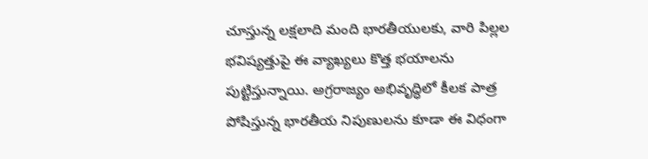చూస్తున్న లక్షలాది మంది భారతీయులకు, వారి పిల్లల భవిష్యత్తుపై ఈ వ్యాఖ్యలు కొత్త భయాలను పుట్టిస్తున్నాయి. అగ్రరాజ్యం అభివృద్ధిలో కీలక పాత్ర పోషిస్తున్న భారతీయ నిపుణులను కూడా ఈ విధంగా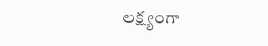లక్ష్యంగా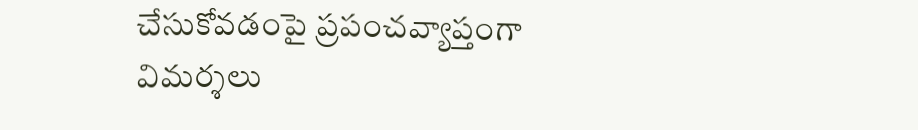చేసుకోవడంపై ప్రపంచవ్యాప్తంగా విమర్శలు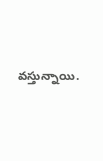వస్తున్నాయి.